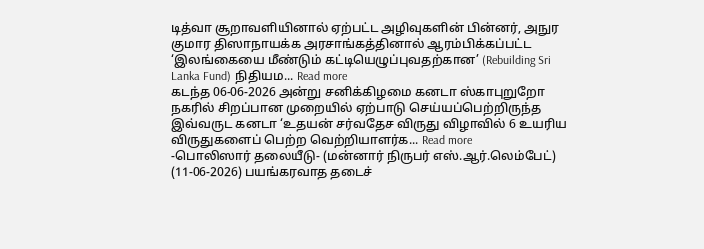டித்வா சூறாவளியினால் ஏற்பட்ட அழிவுகளின் பின்னர், அநுர குமார திஸாநாயக்க அரசாங்கத்தினால் ஆரம்பிக்கப்பட்ட ‘இலங்கையை மீண்டும் கட்டியெழுப்புவதற்கான’ (Rebuilding Sri Lanka Fund) நிதியம... Read more
கடந்த 06-06-2026 அன்று சனிக்கிழமை கனடா ஸ்காபுறுறோ நகரில் சிறப்பான முறையில் ஏற்பாடு செய்யப்பெற்றிருந்த இவ்வருட கனடா ‘உதயன் சர்வதேச விருது விழாவில் 6 உயரிய விருதுகளைப் பெற்ற வெற்றியாளர்க... Read more
-பொலிஸார் தலையீடு- (மன்னார் நிருபர் எஸ்.ஆர்.லெம்பேட்) (11-06-2026) பயங்கரவாத தடைச்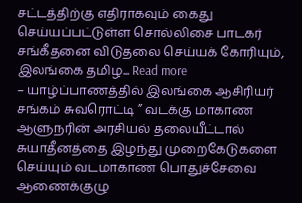சட்டத்திற்கு எதிராகவும் கைது செய்யப்பட்டுள்ள சொல்லிசை பாடகர் சங்கீதனை விடுதலை செய்யக் கோரியும், இலங்கை தமிழ... Read more
– யாழ்ப்பாணத்தில் இலங்கை ஆசிரியர் சங்கம் சுவரொட்டி ” வடக்கு மாகாண ஆளுநரின் அரசியல் தலையீட்டால் சுயாதீனத்தை இழந்து முறைகேடுகளை செய்யும் வடமாகாண பொதுச்சேவை ஆணைக்குழு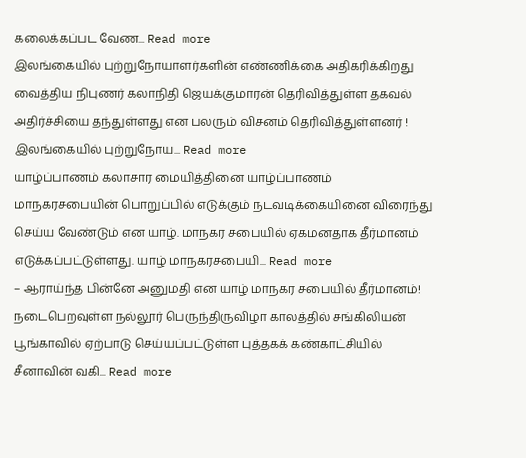கலைக்கப்பட வேண... Read more
இலங்கையில் புற்றுநோயாளர்களின் எண்ணிக்கை அதிகரிக்கிறது வைத்திய நிபுணர் கலாநிதி ஜெயக்குமாரன் தெரிவித்துள்ள தகவல் அதிர்ச்சியை தந்துள்ளது என பலரும் விசனம் தெரிவித்துள்ளனர் ! இலங்கையில் புற்றுநோய... Read more
யாழ்ப்பாணம் கலாசார மையித்தினை யாழ்ப்பாணம் மாநகரசபையின் பொறுப்பில் எடுக்கும் நடவடிக்கையினை விரைந்து செய்ய வேண்டும் என யாழ். மாநகர சபையில் ஏகமனதாக தீர்மானம் எடுக்கப்பட்டுள்ளது. யாழ் மாநகரசபையி... Read more
– ஆராய்ந்த பின்னே அனுமதி என யாழ் மாநகர சபையில் தீர்மானம்! நடைபெறவுள்ள நல்லூர் பெருந்திருவிழா காலத்தில் சங்கிலியன் பூங்காவில் ஏற்பாடு செய்யப்பட்டுள்ள புத்தகக் கண்காட்சியில் சீனாவின் வகி... Read more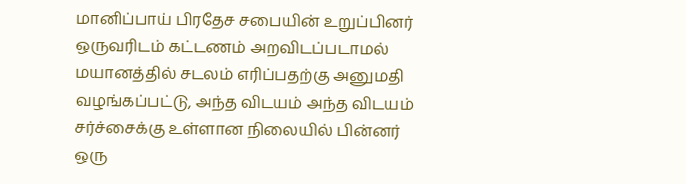மானிப்பாய் பிரதேச சபையின் உறுப்பினர் ஒருவரிடம் கட்டணம் அறவிடப்படாமல் மயானத்தில் சடலம் எரிப்பதற்கு அனுமதி வழங்கப்பட்டு, அந்த விடயம் அந்த விடயம் சர்ச்சைக்கு உள்ளான நிலையில் பின்னர் ஒரு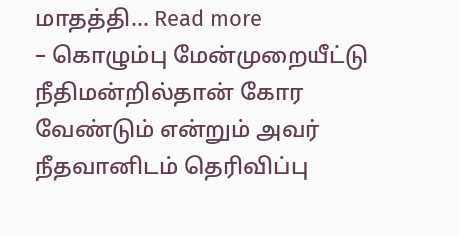மாதத்தி... Read more
– கொழும்பு மேன்முறையீட்டு நீதிமன்றில்தான் கோர வேண்டும் என்றும் அவர் நீதவானிடம் தெரிவிப்பு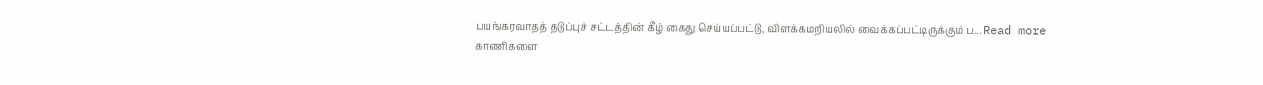பயங்கரவாதத் தடுப்புச் சட்டத்தின் கீழ் கைது செய்யப்பட்டு, விளக்கமறியலில் வைக்கப்பட்டிருக்கும் ப... Read more
காணிகளை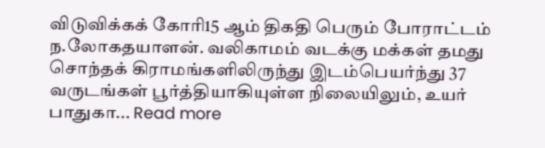விடுவிக்கக் கோரி15 ஆம் திகதி பெரும் போராட்டம் ந.லோகதயாளன். வலிகாமம் வடக்கு மக்கள் தமது சொந்தக் கிராமங்களிலிருந்து இடம்பெயர்ந்து 37 வருடங்கள் பூர்த்தியாகியுள்ள நிலையிலும், உயர் பாதுகா... Read more